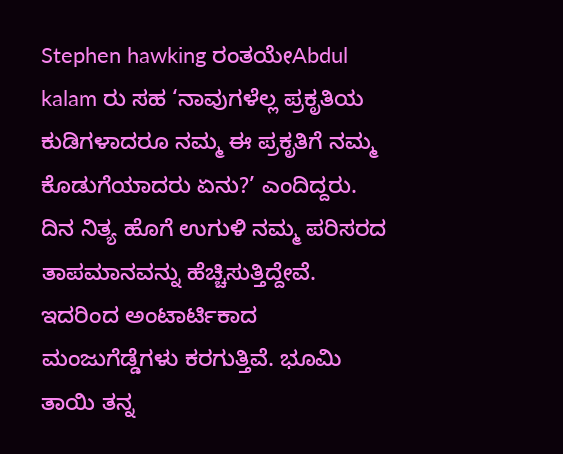Stephen hawking ರಂತಯೇAbdul kalam ರು ಸಹ ‘ನಾವುಗಳೆಲ್ಲ ಪ್ರಕೃತಿಯ ಕುಡಿಗಳಾದರೂ ನಮ್ಮ ಈ ಪ್ರಕೃತಿಗೆ ನಮ್ಮ ಕೊಡುಗೆಯಾದರು ಏನು?’ ಎಂದಿದ್ದರು. ದಿನ ನಿತ್ಯ ಹೊಗೆ ಉಗುಳಿ ನಮ್ಮ ಪರಿಸರದ ತಾಪಮಾನವನ್ನು ಹೆಚ್ಚಿಸುತ್ತಿದ್ದೇವೆ. ಇದರಿಂದ ಅಂಟಾರ್ಟಿಕಾದ ಮಂಜುಗೆಡ್ಡೆಗಳು ಕರಗುತ್ತಿವೆ. ಭೂಮಿ ತಾಯಿ ತನ್ನ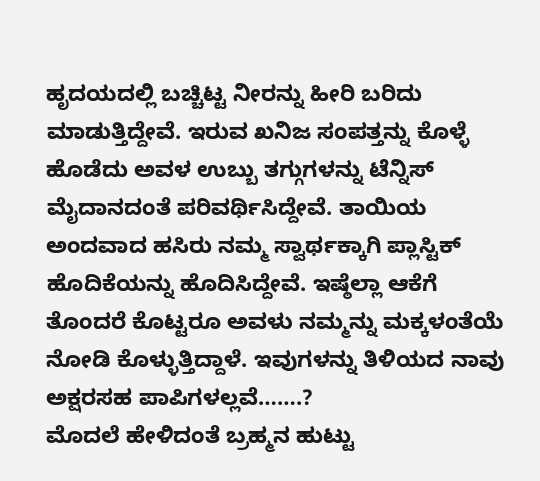ಹೃದಯದಲ್ಲಿ ಬಚ್ಚಿಟ್ಟ ನೀರನ್ನು ಹೀರಿ ಬರಿದು ಮಾಡುತ್ತಿದ್ದೇವೆ. ಇರುವ ಖನಿಜ ಸಂಪತ್ತನ್ನು ಕೊಳ್ಳೆ ಹೊಡೆದು ಅವಳ ಉಬ್ಬು ತಗ್ಗುಗಳನ್ನು ಟೆನ್ನಿಸ್ ಮೈದಾನದಂತೆ ಪರಿವರ್ಥಿಸಿದ್ದೇವೆ. ತಾಯಿಯ ಅಂದವಾದ ಹಸಿರು ನಮ್ಮ ಸ್ವಾರ್ಥಕ್ಕಾಗಿ ಪ್ಲಾಸ್ಟಿಕ್ ಹೊದಿಕೆಯನ್ನು ಹೊದಿಸಿದ್ದೇವೆ. ಇಷ್ಠೆಲ್ಲಾ ಆಕೆಗೆ ತೊಂದರೆ ಕೊಟ್ಟರೂ ಅವಳು ನಮ್ಮನ್ನು ಮಕ್ಕಳಂತೆಯೆ ನೋಡಿ ಕೊಳ್ಳುತ್ತಿದ್ದಾಳೆ. ಇವುಗಳನ್ನು ತಿಳಿಯದ ನಾವು ಅಕ್ಷರಸಹ ಪಾಪಿಗಳಲ್ಲವೆ…….?
ಮೊದಲೆ ಹೇಳಿದಂತೆ ಬ್ರಹ್ಮನ ಹುಟ್ಟು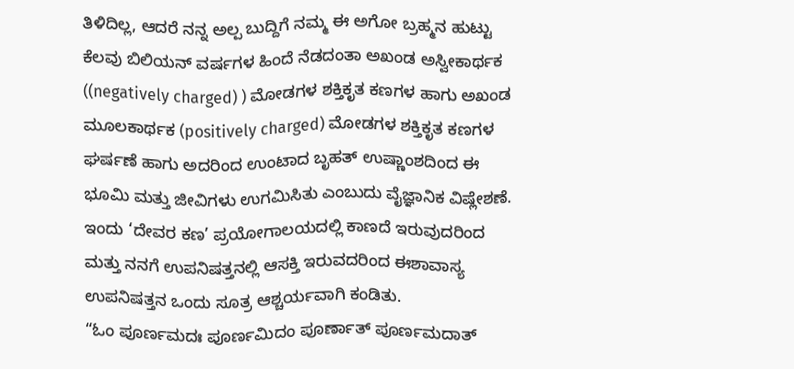ತಿಳಿದಿಲ್ಲ, ಆದರೆ ನನ್ನ ಅಲ್ಪ ಬುದ್ದಿಗೆ ನಮ್ಮ ಈ ಅಗೋ ಬ್ರಹ್ಮನ ಹುಟ್ಟು ಕೆಲವು ಬಿಲಿಯನ್ ವರ್ಷಗಳ ಹಿಂದೆ ನೆಡದಂತಾ ಅಖಂಡ ಅಸ್ವೀಕಾರ್ಥಕ ((negatively charged) ) ಮೋಡಗಳ ಶಕ್ತಿಕೃತ ಕಣಗಳ ಹಾಗು ಅಖಂಡ ಮೂಲಕಾರ್ಥಕ (positively charged) ಮೋಡಗಳ ಶಕ್ತಿಕೃತ ಕಣಗಳ ಘರ್ಷಣೆ ಹಾಗು ಅದರಿಂದ ಉಂಟಾದ ಬೃಹತ್ ಉಷ್ಣಾಂಶದಿಂದ ಈ ಭೂಮಿ ಮತ್ತು ಜೀವಿಗಳು ಉಗಮಿಸಿತು ಎಂಬುದು ವೈಜ್ಞಾನಿಕ ವಿಷ್ಲೇಶಣೆ. ಇಂದು ‘ದೇವರ ಕಣ’ ಪ್ರಯೋಗಾಲಯದಲ್ಲಿ ಕಾಣದೆ ಇರುವುದರಿಂದ ಮತ್ತು ನನಗೆ ಉಪನಿಷತ್ತನಲ್ಲಿ ಆಸಕ್ತಿ ಇರುವದರಿಂದ ಈಶಾವಾಸ್ಯ ಉಪನಿಷತ್ತನ ಒಂದು ಸೂತ್ರ ಆಶ್ಚರ್ಯವಾಗಿ ಕಂಡಿತು.
“ಓಂ ಪೂರ್ಣಮದಃ ಪೂರ್ಣಮಿದಂ ಪೂರ್ಣಾತ್ ಪೂರ್ಣಮದಾತ್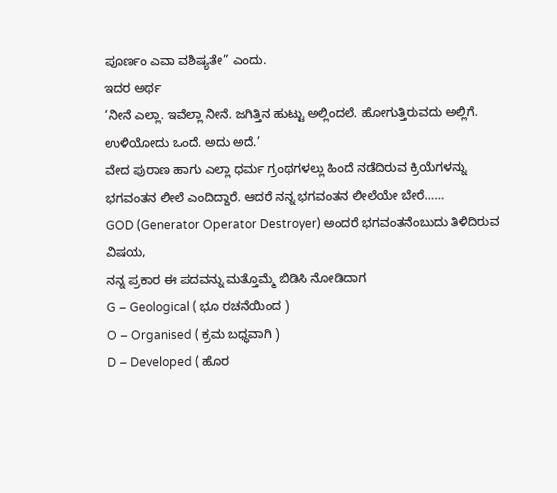ಪೂರ್ಣಂ ಎವಾ ವಶಿಷ್ಯತೇ” ಎಂದು.
ಇದರ ಅರ್ಥ
‘ನೀನೆ ಎಲ್ಲಾ. ಇವೆಲ್ಲಾ ನೀನೆ. ಜಗಿತ್ತಿನ ಹುಟ್ಟು ಅಲ್ಲಿಂದಲೆ. ಹೋಗುತ್ತಿರುವದು ಅಲ್ಲಿಗೆ. ಉಳಿಯೋದು ಒಂದೆ. ಅದು ಅದೆ.’
ವೇದ ಪುರಾಣ ಹಾಗು ಎಲ್ಲಾ ಧರ್ಮ ಗ್ರಂಥಗಳಲ್ಲು ಹಿಂದೆ ನಡೆದಿರುವ ಕ್ರಿಯೆಗಳನ್ನು ಭಗವಂತನ ಲೀಲೆ ಎಂದಿದ್ದಾರೆ. ಆದರೆ ನನ್ನ ಭಗವಂತನ ಲೀಲೆಯೇ ಬೇರೆ……
GOD (Generator Operator Destroyer) ಅಂದರೆ ಭಗವಂತನೆಂಬುದು ತಿಳಿದಿರುವ ವಿಷಯ,
ನನ್ನ ಪ್ರಕಾರ ಈ ಪದವನ್ನು ಮತ್ತೊಮ್ಮೆ ಬಿಡಿಸಿ ನೋಡಿದಾಗ
G – Geological ( ಭೂ ರಚನೆಯಿಂದ )
O – Organised ( ಕ್ರಮ ಬಧ್ಧವಾಗಿ )
D – Developed ( ಹೊರ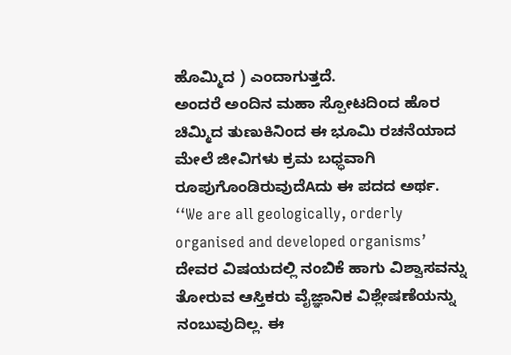ಹೊಮ್ಮಿದ ) ಎಂದಾಗುತ್ತದೆ.
ಅಂದರೆ ಅಂದಿನ ಮಹಾ ಸ್ಪೋಟದಿಂದ ಹೊರ ಚಿಮ್ಮಿದ ತುಣುಕಿನಿಂದ ಈ ಭೂಮಿ ರಚನೆಯಾದ ಮೇಲೆ ಜೀವಿಗಳು ಕ್ರಮ ಬಧ್ಧವಾಗಿ ರೂಪುಗೊಂಡಿರುವುದೆAದು ಈ ಪದದ ಅರ್ಥ.
‘‘We are all geologically, orderly organised and developed organisms’
ದೇವರ ವಿಷಯದಲ್ಲಿ ನಂಬಿಕೆ ಹಾಗು ವಿಶ್ವಾಸವನ್ನು ತೋರುವ ಆಸ್ತಿಕರು ವೈಜ್ಞಾನಿಕ ವಿಶ್ಲೇಷಣೆಯನ್ನು ನಂಬುವುದಿಲ್ಲ. ಈ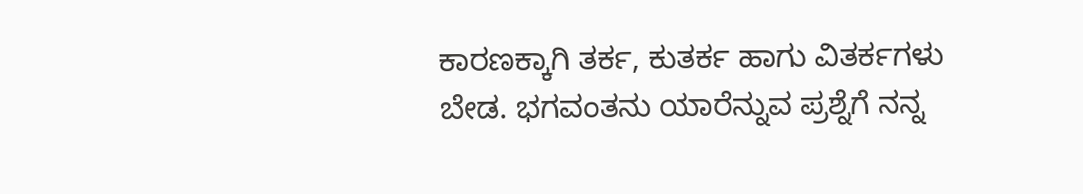ಕಾರಣಕ್ಕಾಗಿ ತರ್ಕ, ಕುತರ್ಕ ಹಾಗು ವಿತರ್ಕಗಳು ಬೇಡ. ಭಗವಂತನು ಯಾರೆನ್ನುವ ಪ್ರಶ್ನೆಗೆ ನನ್ನ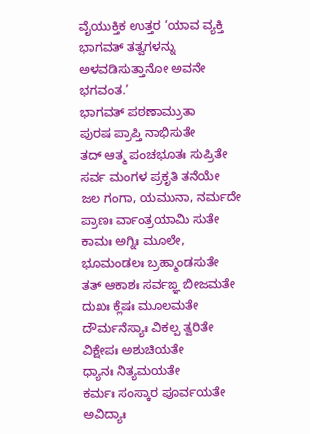ವೈಯುಕ್ತಿಕ ಉತ್ತರ ‘ಯಾವ ವ್ಯಕ್ತಿ ಭಾಗವತ್ ತತ್ವಗಳನ್ನು ಅಳವಡಿಸುತ್ತಾನೋ ಅವನೇ ಭಗವಂತ.’
ಭಾಗವತ್ ಪಠಣಾಮ್ರುತಾ
ಪುರಷ ಪ್ರಾಪ್ತಿ ನಾಭಿಸುತೇ
ತದ್ ಆತ್ಮ ಪಂಚಭೂತಃ ಸುಪ್ರಿತೇ
ಸರ್ವ ಮಂಗಳ ಪ್ರಕೃತಿ ತನೆಯೇ
ಜಲ ಗಂಗಾ, ಯಮುನಾ, ನರ್ಮದೇ
ಪ್ರಾಣಃ ರ್ವಾಂತ್ರಯಾಮಿ ಸುತೇ
ಕಾಮಃ ಅಗ್ನಿಃ ಮೂಲೇ,
ಭೂಮಂಡಲಃ ಬ್ರಹ್ಮಾಂಡಸುತೇ
ತತ್ ಆಕಾಶಃ ಸರ್ವಙ್ಞ ಬೀಜಮತೇ
ದುಖಃ ಕ್ಲೆಷಃ ಮೂಲಮತೇ
ದೌರ್ಮನೆಸ್ಯಾಃ ವಿಕಲ್ಪ ತ್ವರಿತೇ
ವಿಕ್ಷೇಪಃ ಅಶುಚಿಯತೇ
ಧ್ಯಾನಃ ನಿತ್ಯಮಯತೇ
ಕರ್ಮಃ ಸಂಸ್ಕಾರ ಪೂರ್ವಯತೇ
ಅವಿದ್ಯಾಃ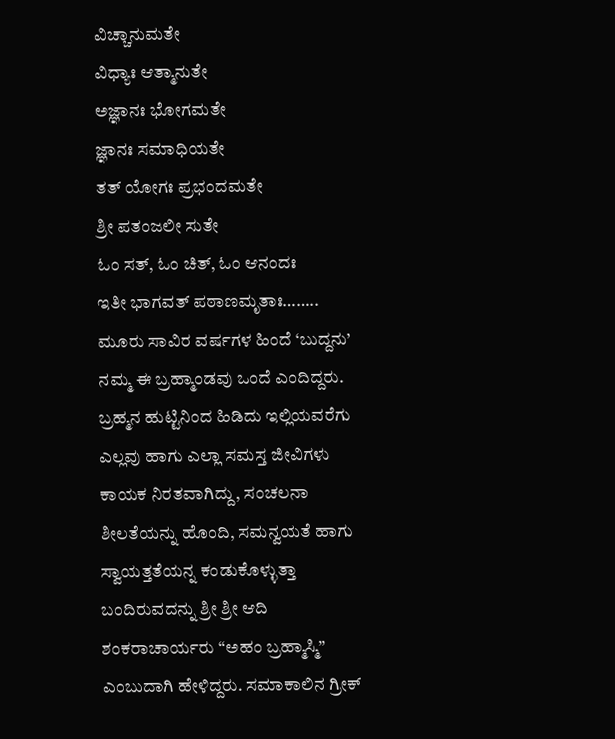ವಿಚ್ಚಾನುಮತೇ
ವಿಧ್ಯಾಃ ಆತ್ಮಾನುತೇ
ಅಜ್ಞಾನಃ ಭೋಗಮತೇ
ಜ್ಞಾನಃ ಸಮಾಧಿಯತೇ
ತತ್ ಯೋಗಃ ಪ್ರಭಂದಮತೇ
ಶ್ರೀ ಪತಂಜಲೀ ಸುತೇ
ಓಂ ಸತ್, ಓಂ ಚಿತ್, ಓಂ ಆನಂದಃ
ಇತೀ ಭಾಗವತ್ ಪಠಾಣಮೃತಾಃ……..
ಮೂರು ಸಾವಿರ ವರ್ಷಗಳ ಹಿಂದೆ ‘ಬುದ್ದನು’ ನಮ್ಮ ಈ ಬ್ರಹ್ಮಾಂಡವು ಒಂದೆ ಎಂದಿದ್ದರು. ಬ್ರಹ್ಮನ ಹುಟ್ಟಿನಿಂದ ಹಿಡಿದು ಇಲ್ಲಿಯವರೆಗು ಎಲ್ಲವು ಹಾಗು ಎಲ್ಲಾ ಸಮಸ್ತ ಜೀವಿಗಳು ಕಾಯಕ ನಿರತವಾಗಿದ್ದು, ಸಂಚಲನಾ ಶೀಲತೆಯನ್ನು ಹೊಂದಿ, ಸಮನ್ವಯತೆ ಹಾಗು ಸ್ವಾಯತ್ತತೆಯನ್ನ ಕಂಡುಕೊಳ್ಳುತ್ತಾ ಬಂದಿರುವದನ್ನು ಶ್ರೀ ಶ್ರೀ ಆದಿ ಶಂಕರಾಚಾರ್ಯರು “ಅಹಂ ಬ್ರಹ್ಮಾಸ್ಮಿ” ಎಂಬುದಾಗಿ ಹೇಳಿದ್ದರು. ಸಮಾಕಾಲಿನ ಗ್ರೀಕ್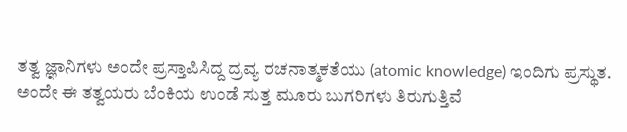ತತ್ವ ಜ್ಞಾನಿಗಳು ಅಂದೇ ಪ್ರಸ್ತಾಪಿಸಿದ್ದ ದ್ರವ್ಯ ರಚನಾತ್ಮಕತೆಯು (atomic knowledge) ಇಂದಿಗು ಪ್ರಸ್ಥುತ.
ಅಂದೇ ಈ ತತ್ವಯರು ಬೆಂಕಿಯ ಉಂಡೆ ಸುತ್ತ ಮೂರು ಬುಗರಿಗಳು ತಿರುಗುತ್ತಿವೆ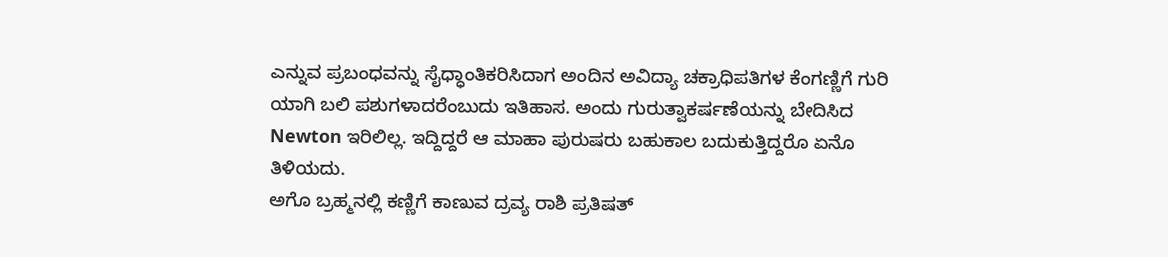ಎನ್ನುವ ಪ್ರಬಂಧವನ್ನು ಸೈಧ್ಧಾಂತಿಕರಿಸಿದಾಗ ಅಂದಿನ ಅವಿದ್ಯಾ ಚಕ್ರಾಧಿಪತಿಗಳ ಕೆಂಗಣ್ಣಿಗೆ ಗುರಿ ಯಾಗಿ ಬಲಿ ಪಶುಗಳಾದರೆಂಬುದು ಇತಿಹಾಸ. ಅಂದು ಗುರುತ್ವಾಕರ್ಷಣೆಯನ್ನು ಬೇದಿಸಿದ Newton ಇರಿಲಿಲ್ಲ. ಇದ್ದಿದ್ದರೆ ಆ ಮಾಹಾ ಪುರುಷರು ಬಹುಕಾಲ ಬದುಕುತ್ತಿದ್ದರೊ ಏನೊ ತಿಳಿಯದು.
ಅಗೊ ಬ್ರಹ್ಮನಲ್ಲಿ ಕಣ್ಣಿಗೆ ಕಾಣುವ ದ್ರವ್ಯ ರಾಶಿ ಪ್ರತಿಷತ್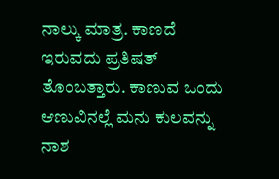ನಾಲ್ಕು ಮಾತ್ರ. ಕಾಣದೆ ಇರುವದು ಪ್ರತಿಷತ್ ತೊಂಬತ್ತಾರು. ಕಾಣುವ ಒಂದು ಆಣುವಿನಲ್ಲೆ ಮನು ಕುಲವನ್ನು ನಾಶ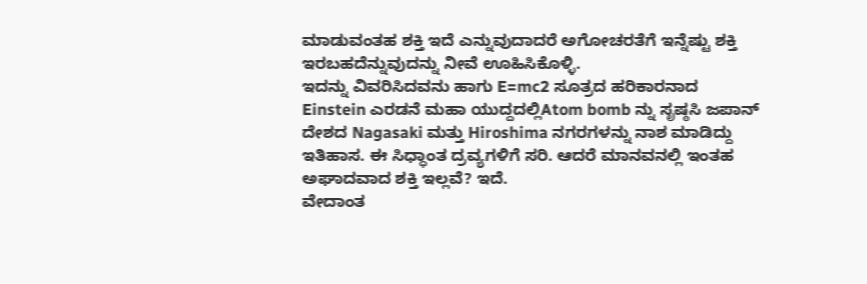ಮಾಡುವಂತಹ ಶಕ್ತಿ ಇದೆ ಎನ್ನುವುದಾದರೆ ಅಗೋಚರತೆಗೆ ಇನ್ನೆಷ್ಟು ಶಕ್ತಿ ಇರಬಹದೆನ್ನುವುದನ್ನು ನೀವೆ ಊಹಿಸಿಕೊಳ್ಳಿ.
ಇದನ್ನು ವಿವರಿಸಿದವನು ಹಾಗು E=mc2 ಸೂತ್ರದ ಹರಿಕಾರನಾದ Einstein ಎರಡನೆ ಮಹಾ ಯುದ್ದದಲ್ಲಿAtom bomb ನ್ನು ಸೃಷ್ಠಸಿ ಜಪಾನ್ ದೇಶದ Nagasaki ಮತ್ತು Hiroshima ನಗರಗಳನ್ನು ನಾಶ ಮಾಡಿದ್ದು ಇತಿಹಾಸ. ಈ ಸಿಧ್ಧಾಂತ ದ್ರವ್ಯಗಳಿಗೆ ಸರಿ. ಆದರೆ ಮಾನವನಲ್ಲಿ ಇಂತಹ ಅಘಾದವಾದ ಶಕ್ತಿ ಇಲ್ಲವೆ? ಇದೆ.
ವೇದಾಂತ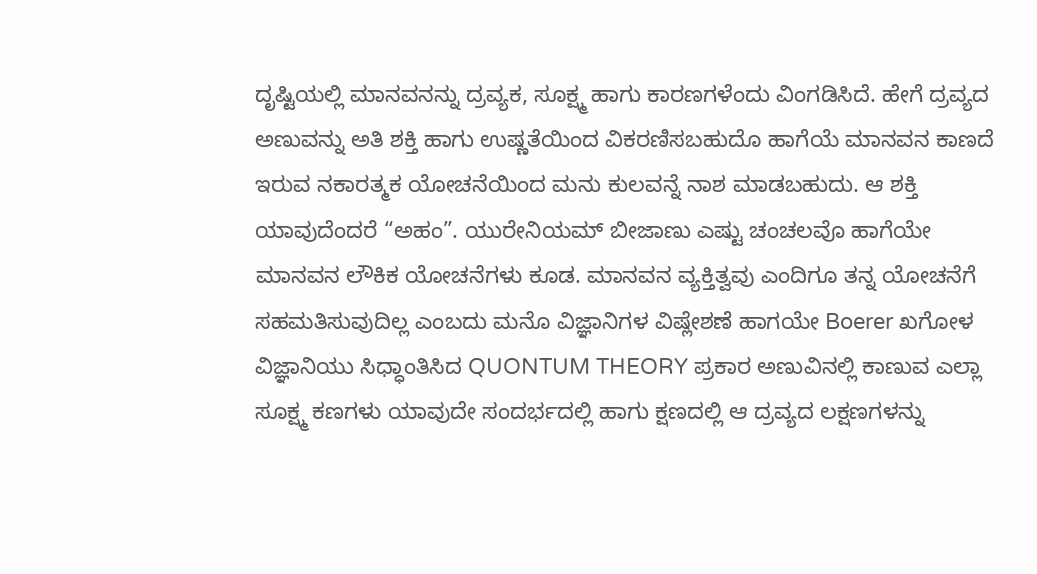ದೃಷ್ಟಿಯಲ್ಲಿ ಮಾನವನನ್ನು ದ್ರವ್ಯಕ, ಸೂಕ್ಷ್ಮ ಹಾಗು ಕಾರಣಗಳೆಂದು ವಿಂಗಡಿಸಿದೆ. ಹೇಗೆ ದ್ರವ್ಯದ ಅಣುವನ್ನು ಅತಿ ಶಕ್ತಿ ಹಾಗು ಉಷ್ಣತೆಯಿಂದ ವಿಕರಣಿಸಬಹುದೊ ಹಾಗೆಯೆ ಮಾನವನ ಕಾಣದೆ ಇರುವ ನಕಾರತ್ಮಕ ಯೋಚನೆಯಿಂದ ಮನು ಕುಲವನ್ನೆ ನಾಶ ಮಾಡಬಹುದು. ಆ ಶಕ್ತಿ ಯಾವುದೆಂದರೆ “ಅಹಂ”. ಯುರೇನಿಯಮ್ ಬೀಜಾಣು ಎಷ್ಟು ಚಂಚಲವೊ ಹಾಗೆಯೇ ಮಾನವನ ಲೌಕಿಕ ಯೋಚನೆಗಳು ಕೂಡ. ಮಾನವನ ವ್ಯಕ್ತಿತ್ವವು ಎಂದಿಗೂ ತನ್ನ ಯೋಚನೆಗೆ ಸಹಮತಿಸುವುದಿಲ್ಲ ಎಂಬದು ಮನೊ ವಿಜ್ಞಾನಿಗಳ ವಿಷ್ಲೇಶಣೆ ಹಾಗಯೇ Boerer ಖಗೋಳ ವಿಜ್ಞಾನಿಯು ಸಿಧ್ಧಾಂತಿಸಿದ QUONTUM THEORY ಪ್ರಕಾರ ಅಣುವಿನಲ್ಲಿ ಕಾಣುವ ಎಲ್ಲಾ ಸೂಕ್ಷ್ಮ ಕಣಗಳು ಯಾವುದೇ ಸಂದರ್ಭದಲ್ಲಿ ಹಾಗು ಕ್ಷಣದಲ್ಲಿ ಆ ದ್ರವ್ಯದ ಲಕ್ಷಣಗಳನ್ನು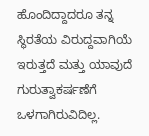ಹೊಂದಿದ್ದಾದರೂ ತನ್ನ ಸ್ಥಿರತೆಯ ವಿರುದ್ದವಾಗಿಯೆ ಇರುತ್ತದೆ ಮತ್ತು ಯಾವುದೆ ಗುರುತ್ವಾಕರ್ಷಣೆಗೆ ಒಳಗಾಗಿರುವಿದಿಲ್ಲ.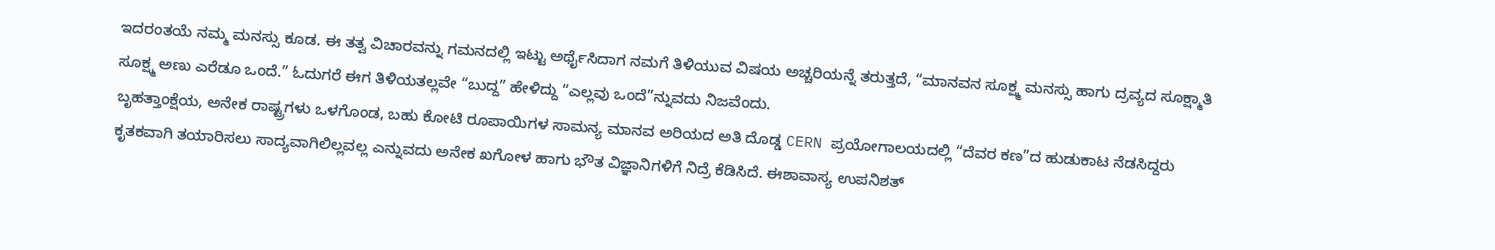ಇದರಂತಯೆ ನಮ್ಮ ಮನಸ್ಸು ಕೂಡ. ಈ ತತ್ವ ವಿಚಾರವನ್ನು ಗಮನದಲ್ಲಿ ಇಟ್ಟು ಅರ್ಥೈಸಿದಾಗ ನಮಗೆ ತಿಳಿಯುವ ವಿಷಯ ಅಚ್ಚರಿಯನ್ನೆ ತರುತ್ತದೆ, “ಮಾನವನ ಸೂಕ್ಷ್ಮ ಮನಸ್ಸು ಹಾಗು ದ್ರವ್ಯದ ಸೂಕ್ಷ್ಮಾತಿ ಸೂಕ್ಷ್ಮ ಅಣು ಎರೆಡೂ ಒಂದೆ.” ಓದುಗರೆ ಈಗ ತಿಳಿಯತಲ್ಲವೇ “ಬುದ್ದ” ಹೇಳಿದ್ದು “ಎಲ್ಲವು ಒಂದೆ”ನ್ನುವದು ನಿಜವೆಂದು.
ಬೃಹತ್ತಾಂಕ್ಷೆಯ, ಅನೇಕ ರಾಷ್ಟ್ರಗಳು ಒಳಗೊಂಡ, ಬಹು ಕೋಟಿ ರೂಪಾಯಿಗಳ ಸಾಮನ್ಯ ಮಾನವ ಅರಿಯದ ಅತಿ ದೊಡ್ಡ CERN ಪ್ರಯೋಗಾಲಯದಲ್ಲಿ “ದೆವರ ಕಣ”ದ ಹುಡುಕಾಟ ನೆಡಸಿದ್ದರು ಕೃತಕವಾಗಿ ತಯಾರಿಸಲು ಸಾದ್ಯವಾಗಿಲಿಲ್ಲವಲ್ಲ ಎನ್ನುವದು ಅನೇಕ ಖಗೋಳ ಹಾಗು ಭೌತ ವಿಜ್ಞಾನಿಗಳಿಗೆ ನಿದ್ರೆ ಕೆಡಿಸಿದೆ. ಈಶಾವಾಸ್ಯ ಉಪನಿಶತ್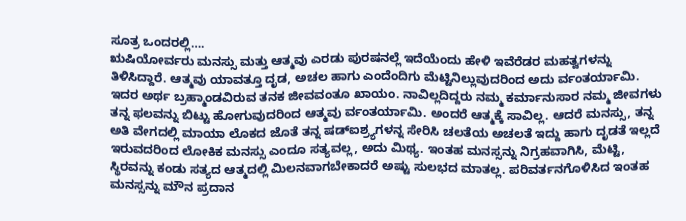ಸೂತ್ರ ಒಂದರಲ್ಲಿ….
ಋಷಿಯೋರ್ವರು ಮನಸ್ಸು ಮತ್ತು ಆತ್ಮವು ಎರಡು ಪುರಷನಲ್ಲೆ ಇದೆಯೆಂದು ಹೇಳಿ ಇವೆರೆಡರ ಮಹತ್ವಗಳನ್ನು ತಿಳಿಸಿದ್ದಾರೆ. ಆತ್ಮವು ಯಾವತ್ತೂ ದೃಡ, ಅಚಲ ಹಾಗು ಎಂದೆಂದಿಗು ಮೆಟ್ಟಿನಿಲ್ಲುವುದರಿಂದ ಅದು ರ್ವಂತರ್ಯಾಮಿ. ಇದರ ಅರ್ಥ ಬ್ರಹ್ಮಾಂಡವಿರುವ ತನಕ ಜೀವವಂತೂ ಖಾಯಂ. ನಾವಿಲ್ಲದಿದ್ದರು ನಮ್ಮ ಕರ್ಮಾನುಸಾರ ನಮ್ಮ ಜೀವಗಳು ತನ್ನ ಫಲವನ್ನು ಬಿಟ್ಟು ಹೋಗುವುದರಿಂದ ಆತ್ಮವು ರ್ವಂತರ್ಯಾಮಿ. ಅಂದರೆ ಆತ್ಮಕ್ಕೆ ಸಾವಿಲ್ಲ. ಆದರೆ ಮನಸ್ಸು, ತನ್ನ ಅತಿ ವೇಗದಲ್ಲಿ ಮಾಯಾ ಲೊಕದ ಜೊತೆ ತನ್ನ ಷಡ್ಐಶ್ರ್ಯಗಳನ್ನ ಸೇರಿಸಿ ಚಲತೆಯ ಅಚಲತೆ ಇದ್ದು ಹಾಗು ದೃಡತೆ ಇಲ್ಲದೆ ಇರುವದರಿಂದ ಲೋಕಿಕ ಮನಸ್ಸು ಎಂದೂ ಸತ್ಯವಲ್ಲ, ಅದು ಮಿಥ್ಯ. ಇಂತಹ ಮನಸ್ಸನ್ನು ನಿಗ್ರಹವಾಗಿಸಿ, ಮೆಟ್ಟಿ, ಸ್ಥಿರವನ್ನು ಕಂಡು ಸತ್ಯದ ಆತ್ಮದಲ್ಲಿ ಮಿಲನವಾಗಬೇಕಾದರೆ ಅಷ್ಟು ಸುಲಭದ ಮಾತಲ್ಲ. ಪರಿವರ್ತನಗೊಳಿಸಿದ ಇಂತಹ ಮನಸ್ಸನ್ನು ಮೌನ ಪ್ರದಾನ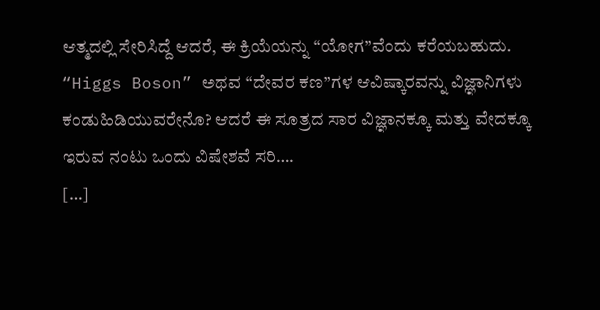ಆತ್ಮದಲ್ಲಿ ಸೇರಿಸಿದ್ದೆ ಆದರೆ, ಈ ಕ್ರಿಯೆಯನ್ನು “ಯೋಗ”ವೆಂದು ಕರೆಯಬಹುದು.
“Higgs Boson” ಅಥವ “ದೇವರ ಕಣ”ಗಳ ಆವಿಷ್ಕಾರವನ್ನು ವಿಜ್ಞಾನಿಗಳು ಕಂಡುಹಿಡಿಯುವರೇನೊ? ಆದರೆ ಈ ಸೂತ್ರದ ಸಾರ ವಿಜ್ಞಾನಕ್ಕೂ ಮತ್ತು ವೇದಕ್ಕೂ ಇರುವ ನಂಟು ಒಂದು ವಿಷೇಶವೆ ಸರಿ….
[…]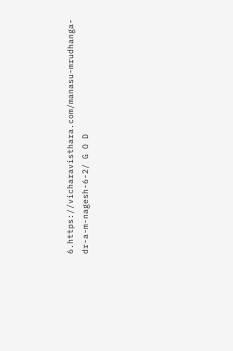6.https://vicharavisthara.com/manasu-mrudhanga-dr-a-m-nagesh-6-2/ G O D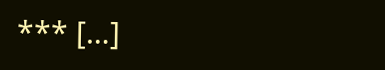*** […]